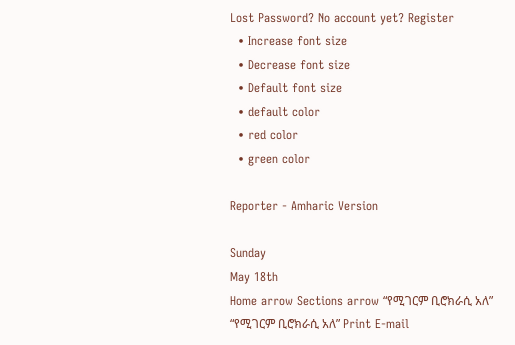Lost Password? No account yet? Register
  • Increase font size
  • Decrease font size
  • Default font size
  • default color
  • red color
  • green color

Reporter - Amharic Version

Sunday
May 18th
Home arrow Sections arrow “የሚገርም ቢሮክራሲ አለ”
“የሚገርም ቢሮክራሲ አለ” Print E-mail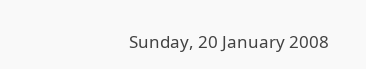Sunday, 20 January 2008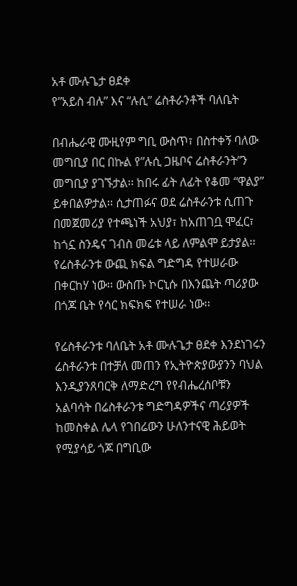አቶ ሙሉጌታ ፀደቀ
የ”አይስ ብሉ” እና “ሉሲ” ሬስቶራንቶች ባለቤት

በብሔራዊ ሙዚየም ግቢ ውስጥ፣ በስተቀኝ ባለው መግቢያ በር በኩል የ”ሉሲ ጋዜቦና ሬስቶራንት”ን መግቢያ ያገኙታል፡፡ ከበሩ ፊት ለፊት የቆመ “ዋልያ” ይቀበልዎታል፡፡ ሲታጠፉና ወደ ሬስቶራንቱ ሲጠጉ በመጀመሪያ የተጫነች አህያ፣ ከአጠገቧ ሞፈር፣ ከጎኗ ስንዴና ገብስ መሬቱ ላይ ለምልሞ ይታያል፡፡ የሬስቶራንቱ ውጪ ክፍል ግድግዳ የተሠራው በቀርከሃ ነው፡፡ ውስጡ ኮርኒሱ በእንጨት ጣሪያው በጎጆ ቤት የሳር ክፍክፍ የተሠራ ነው፡፡

የሬስቶራንቱ ባለቤት አቶ ሙሉጌታ ፀደቀ እንደነገሩን ሬስቶራንቱ በተቻለ መጠን የኢትዮጵያውያንን ባህል እንዲያንጸባርቅ ለማድረግ የየብሔረሰቦቹን አልባሳት በሬስቶራንቱ ግድግዳዎችና ጣሪያዎች ከመስቀል ሌላ የገበሬውን ሁለንተናዊ ሕይወት የሚያሳይ ጎጆ በግቢው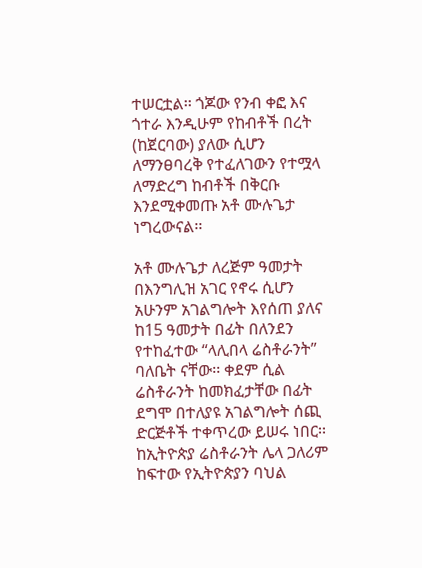ተሠርቷል፡፡ ጎጆው የንብ ቀፎ እና ጎተራ እንዲሁም የከብቶች በረት (ከጀርባው) ያለው ሲሆን ለማንፀባረቅ የተፈለገውን የተሟላ ለማድረግ ከብቶች በቅርቡ እንደሚቀመጡ አቶ ሙሉጌታ ነግረውናል፡፡

አቶ ሙሉጌታ ለረጅም ዓመታት በእንግሊዝ አገር የኖሩ ሲሆን አሁንም አገልግሎት እየሰጠ ያለና ከ15 ዓመታት በፊት በለንደን የተከፈተው “ላሊበላ ሬስቶራንት” ባለቤት ናቸው፡፡ ቀደም ሲል ሬስቶራንት ከመክፈታቸው በፊት ደግሞ በተለያዩ አገልግሎት ሰጪ ድርጅቶች ተቀጥረው ይሠሩ ነበር፡፡ ከኢትዮጵያ ሬስቶራንት ሌላ ጋለሪም ከፍተው የኢትዮጵያን ባህል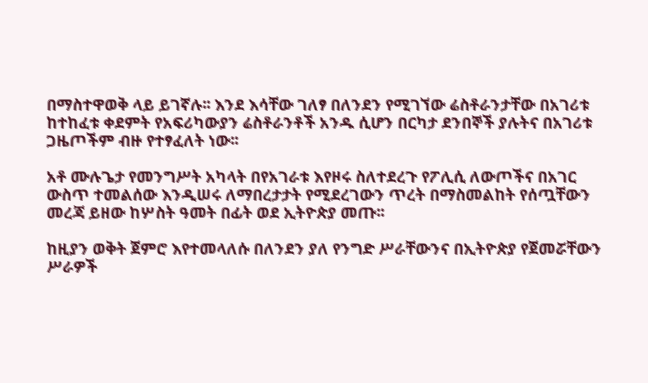በማስተዋወቅ ላይ ይገኛሉ፡፡ እንደ እሳቸው ገለፃ በለንደን የሚገኘው ሬስቶራንታቸው በአገሪቱ ከተከፈቱ ቀደምት የአፍሪካውያን ሬስቶራንቶች አንዱ ሲሆን በርካታ ደንበኞች ያሉትና በአገሪቱ ጋዜጦችም ብዙ የተፃፈለት ነው፡፡

አቶ ሙሉጌታ የመንግሥት አካላት በየአገራቱ እየዞሩ ስለተደረጉ የፖሊሲ ለውጦችና በአገር ውስጥ ተመልሰው እንዲሠሩ ለማበረታታት የሚደረገውን ጥረት በማስመልከት የሰጧቸውን መረጃ ይዘው ከሦስት ዓመት በፊት ወደ ኢትዮጵያ መጡ፡፡

ከዚያን ወቅት ጀምሮ እየተመላለሱ በለንደን ያለ የንግድ ሥራቸውንና በኢትዮጵያ የጀመሯቸውን ሥራዎች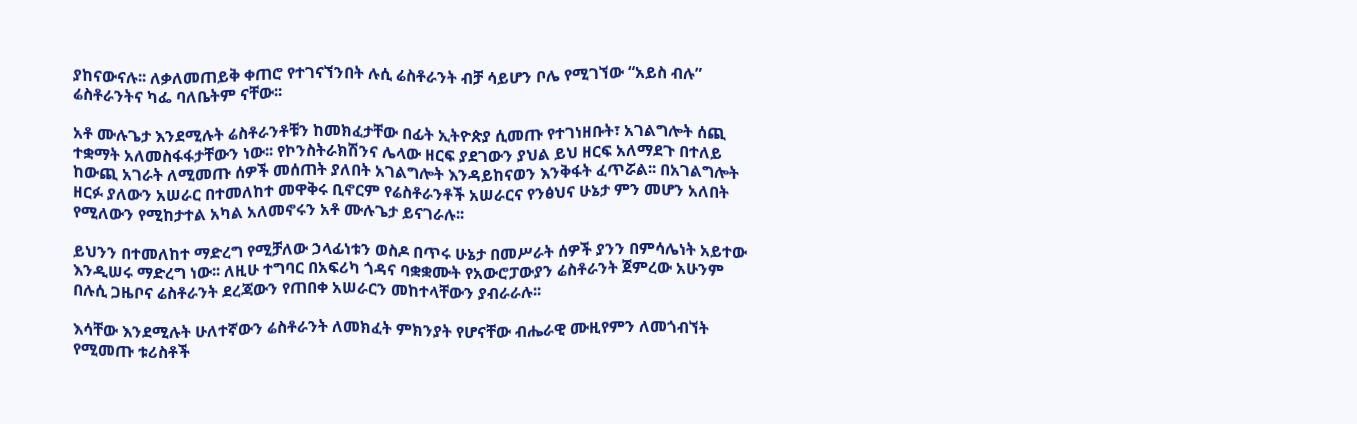ያከናውናሉ፡፡ ለቃለመጠይቅ ቀጠሮ የተገናኘንበት ሉሲ ሬስቶራንት ብቻ ሳይሆን ቦሌ የሚገኘው “አይስ ብሉ” ሬስቶራንትና ካፌ ባለቤትም ናቸው፡፡

አቶ ሙሉጌታ እንደሚሉት ሬስቶራንቶቹን ከመክፈታቸው በፊት ኢትዮጵያ ሲመጡ የተገነዘቡት፣ አገልግሎት ሰጪ ተቋማት አለመስፋፋታቸውን ነው፡፡ የኮንስትራክሽንና ሌላው ዘርፍ ያደገውን ያህል ይህ ዘርፍ አለማደጉ በተለይ ከውጪ አገራት ለሚመጡ ሰዎች መሰጠት ያለበት አገልግሎት እንዳይከናወን እንቅፋት ፈጥሯል፡፡ በአገልግሎት ዘርፉ ያለውን አሠራር በተመለከተ መዋቅሩ ቢኖርም የሬስቶራንቶች አሠራርና የንፅህና ሁኔታ ምን መሆን አለበት የሚለውን የሚከታተል አካል አለመኖሩን አቶ ሙሉጌታ ይናገራሉ፡፡

ይህንን በተመለከተ ማድረግ የሚቻለው ኃላፊነቱን ወስዶ በጥሩ ሁኔታ በመሥራት ሰዎች ያንን በምሳሌነት አይተው እንዲሠሩ ማድረግ ነው፡፡ ለዚሁ ተግባር በአፍሪካ ጎዳና ባቋቋሙት የአውሮፓውያን ሬስቶራንት ጀምረው አሁንም በሉሲ ጋዜቦና ሬስቶራንት ደረጃውን የጠበቀ አሠራርን መከተላቸውን ያብራራሉ፡፡

እሳቸው እንደሚሉት ሁለተኛውን ሬስቶራንት ለመክፈት ምክንያት የሆናቸው ብሔራዊ ሙዚየምን ለመጎብኘት የሚመጡ ቱሪስቶች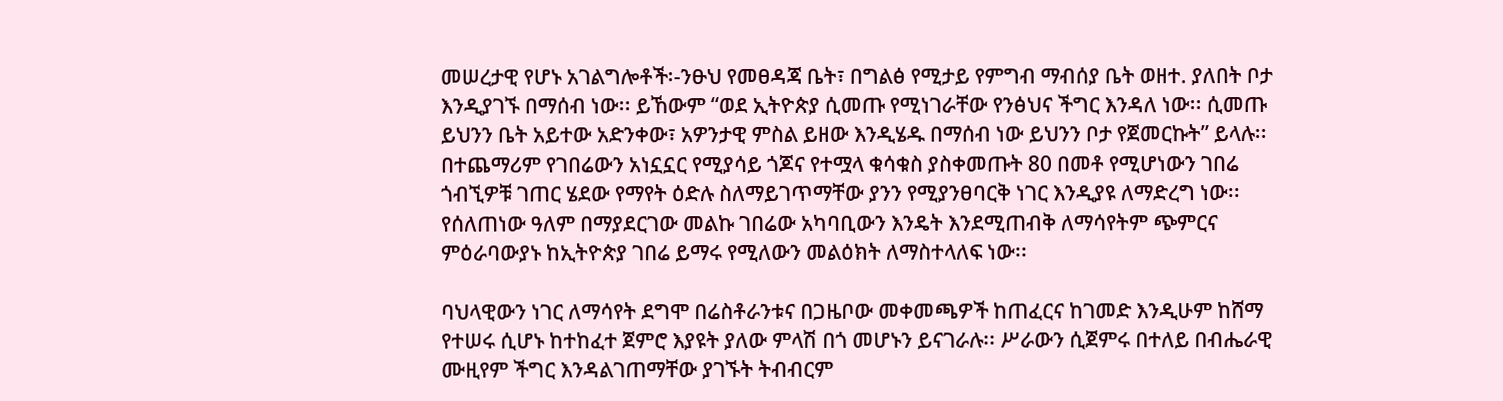መሠረታዊ የሆኑ አገልግሎቶች፡-ንፁህ የመፀዳጃ ቤት፣ በግልፅ የሚታይ የምግብ ማብሰያ ቤት ወዘተ. ያለበት ቦታ እንዲያገኙ በማሰብ ነው፡፡ ይኸውም “ወደ ኢትዮጵያ ሲመጡ የሚነገራቸው የንፅህና ችግር እንዳለ ነው፡፡ ሲመጡ ይህንን ቤት አይተው አድንቀው፣ አዎንታዊ ምስል ይዘው እንዲሄዱ በማሰብ ነው ይህንን ቦታ የጀመርኩት” ይላሉ፡፡ በተጨማሪም የገበሬውን አነኗኗር የሚያሳይ ጎጆና የተሟላ ቁሳቁስ ያስቀመጡት 80 በመቶ የሚሆነውን ገበሬ ጎብኚዎቹ ገጠር ሄደው የማየት ዕድሉ ስለማይገጥማቸው ያንን የሚያንፀባርቅ ነገር እንዲያዩ ለማድረግ ነው፡፡ የሰለጠነው ዓለም በማያደርገው መልኩ ገበሬው አካባቢውን እንዴት እንደሚጠብቅ ለማሳየትም ጭምርና ምዕራባውያኑ ከኢትዮጵያ ገበሬ ይማሩ የሚለውን መልዕክት ለማስተላለፍ ነው፡፡

ባህላዊውን ነገር ለማሳየት ደግሞ በሬስቶራንቱና በጋዜቦው መቀመጫዎች ከጠፈርና ከገመድ እንዲሁም ከሸማ የተሠሩ ሲሆኑ ከተከፈተ ጀምሮ እያዩት ያለው ምላሽ በጎ መሆኑን ይናገራሉ፡፡ ሥራውን ሲጀምሩ በተለይ በብሔራዊ ሙዚየም ችግር እንዳልገጠማቸው ያገኙት ትብብርም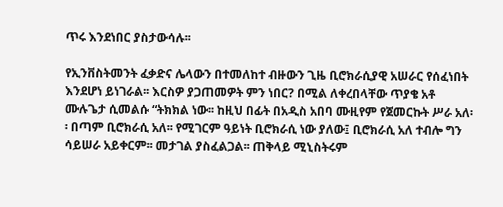ጥሩ እንደነበር ያስታውሳሉ፡፡

የኢንቨስትመንት ፈቃድና ሌላውን በተመለከተ ብዙውን ጊዜ ቢሮክራሲያዊ አሠራር የሰፈነበት እንደሆነ ይነገራል፡፡ እርስዎ ያጋጠመዎት ምን ነበር? በሚል ለቀረበላቸው ጥያቄ አቶ ሙሉጌታ ሲመልሱ “ትክክል ነው፡፡ ከዚህ በፊት በአዲስ አበባ ሙዚየም የጀመርኩት ሥራ አለ፡፡ በጣም ቢሮክራሲ አለ፡፡ የሚገርም ዓይነት ቢሮክራሲ ነው ያለው፤ ቢሮክራሲ አለ ተብሎ ግን ሳይሠራ አይቀርም፡፡ መታገል ያስፈልጋል፡፡ ጠቅላይ ሚኒስትሩም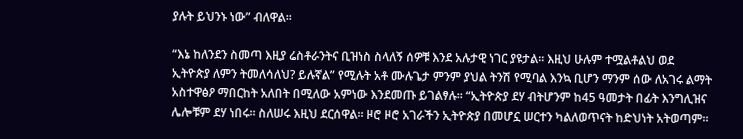ያሉት ይህንኑ ነው” ብለዋል፡፡

“እኔ ከለንደን ስመጣ እዚያ ሬስቶራንትና ቢዝነስ ስላለኝ ሰዎቹ እንደ አሉታዊ ነገር ያዩታል፡፡ እዚህ ሁሉም ተሟልቶልህ ወደ ኢትዮጵያ ለምን ትመለሳለህ? ይሉኛል” የሚሉት አቶ ሙሉጌታ ምንም ያህል ትንሽ የሚባል እንኳ ቢሆን ማንም ሰው ለአገሩ ልማት አስተዋፅዖ ማበርከት አለበት በሚለው አምነው እንደመጡ ይገልፃሉ፡፡ “ኢትዮጵያ ደሃ ብትሆንም ከ45 ዓመታት በፊት እንግሊዝና ሌሎቹም ደሃ ነበሩ፡፡ ስለሠሩ እዚህ ደርሰዋል፡፡ ዞሮ ዞሮ አገራችን ኢትዮጵያ በመሆኗ ሠርተን ካልለወጥናት ከድህነት አትወጣም፡፡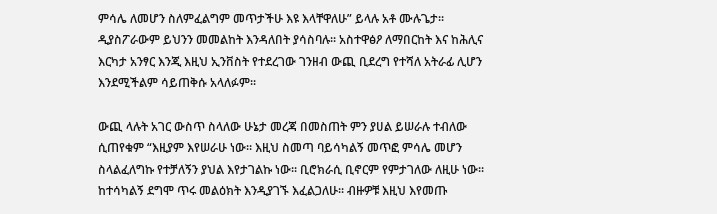ምሳሌ ለመሆን ስለምፈልግም መጥታችሁ እዩ እላቸዋለሁ” ይላሉ አቶ ሙሉጌታ፡፡ ዲያስፖራውም ይህንን መመልከት እንዳለበት ያሳስባሉ፡፡ አስተዋፅዖ ለማበርከት እና ከሕሊና እርካታ አንፃር እንጂ እዚህ ኢንቨስት የተደረገው ገንዘብ ውጪ ቢደረግ የተሻለ አትራፊ ሊሆን እንደሚችልም ሳይጠቅሱ አላለፉም፡፡

ውጪ ላሉት አገር ውስጥ ስላለው ሁኔታ መረጃ በመስጠት ምን ያሀል ይሠራሉ ተብለው ሲጠየቁም “እዚያም እየሠራሁ ነው፡፡ እዚህ ስመጣ ባይሳካልኝ መጥፎ ምሳሌ መሆን ስላልፈለግኩ የተቻለኝን ያህል እየታገልኩ ነው፡፡ ቢሮክራሲ ቢኖርም የምታገለው ለዚሁ ነው፡፡ ከተሳካልኝ ደግሞ ጥሩ መልዕክት እንዲያገኙ እፈልጋለሁ፡፡ ብዙዎቹ እዚህ እየመጡ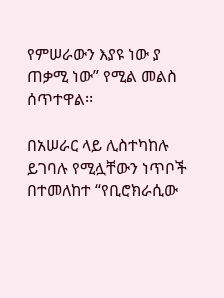የምሠራውን እያዩ ነው ያ ጠቃሚ ነው” የሚል መልስ ሰጥተዋል፡፡

በአሠራር ላይ ሊስተካከሉ ይገባሉ የሚሏቸውን ነጥቦች በተመለከተ “የቢሮክራሲው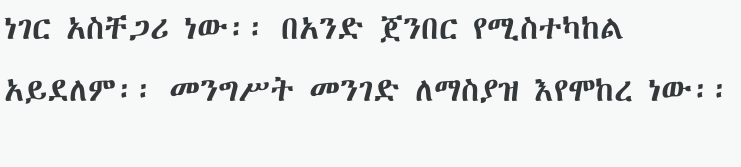ነገር አስቸጋሪ ነው፡፡ በአንድ ጀንበር የሚስተካከል አይደለም፡፡ መንግሥት መንገድ ለማስያዝ እየሞከረ ነው፡፡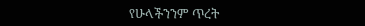የሁላችንንም ጥረት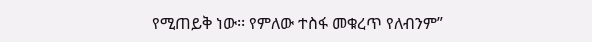የሚጠይቅ ነው፡፡ የምለው ተስፋ መቁረጥ የለብንም”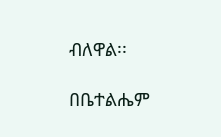ብለዋል፡፡

በቤተልሔም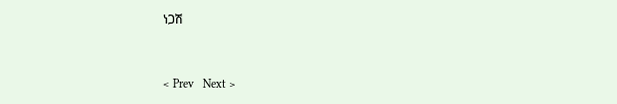ነጋሽ


< Prev   Next >